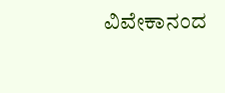ವಿವೇಕಾನಂದ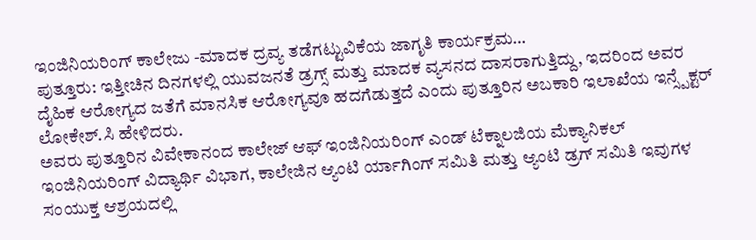ಇಂಜಿನಿಯರಿಂಗ್ ಕಾಲೇಜು -ಮಾದಕ ದ್ರವ್ಯ ತಡೆಗಟ್ಟುವಿಕೆಯ ಜಾಗೃತಿ ಕಾರ್ಯಕ್ರಮ…
ಪುತ್ತೂರು: ಇತ್ತೀಚಿನ ದಿನಗಳಲ್ಲಿ ಯುವಜನತೆ ಡ್ರಗ್ಸ್ ಮತ್ತು ಮಾದಕ ವ್ಯಸನದ ದಾಸರಾಗುತ್ತಿದ್ದು, ಇದರಿಂದ ಅವರ ದೈಹಿಕ ಆರೋಗ್ಯದ ಜತೆಗೆ ಮಾನಸಿಕ ಆರೋಗ್ಯವೂ ಹದಗೆಡುತ್ತದೆ ಎಂದು ಪುತ್ತೂರಿನ ಅಬಕಾರಿ ಇಲಾಖೆಯ ಇನ್ಸ್ಪೆಕ್ಟರ್ ಲೋಕೇಶ್.ಸಿ ಹೇಳಿದರು.
ಅವರು ಪುತ್ತೂರಿನ ವಿವೇಕಾನಂದ ಕಾಲೇಜ್ ಆಫ್ ಇಂಜಿನಿಯರಿಂಗ್ ಎಂಡ್ ಟೆಕ್ನಾಲಜಿಯ ಮೆಕ್ಯಾನಿಕಲ್ ಇಂಜಿನಿಯರಿಂಗ್ ವಿದ್ಯಾರ್ಥಿ ವಿಭಾಗ, ಕಾಲೇಜಿನ ಆ್ಯಂಟಿ ರ್ಯಾಗಿಂಗ್ ಸಮಿತಿ ಮತ್ತು ಆ್ಯಂಟಿ ಡ್ರಗ್ ಸಮಿತಿ ಇವುಗಳ ಸಂಯುಕ್ತ ಆಶ್ರಯದಲ್ಲಿ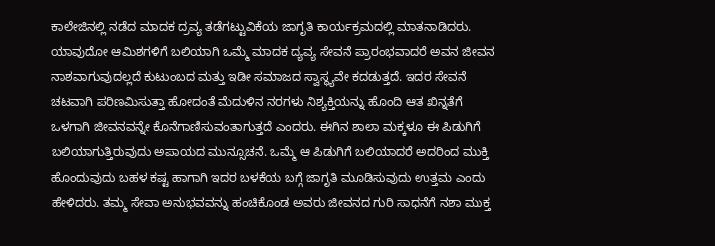ಕಾಲೇಜಿನಲ್ಲಿ ನಡೆದ ಮಾದಕ ದ್ರವ್ಯ ತಡೆಗಟ್ಟುವಿಕೆಯ ಜಾಗೃತಿ ಕಾರ್ಯಕ್ರಮದಲ್ಲಿ ಮಾತನಾಡಿದರು.
ಯಾವುದೋ ಆಮಿಶಗಳಿಗೆ ಬಲಿಯಾಗಿ ಒಮ್ಮೆ ಮಾದಕ ದ್ಯವ್ಯ ಸೇವನೆ ಪ್ರಾರಂಭವಾದರೆ ಅವನ ಜೀವನ ನಾಶವಾಗುವುದಲ್ಲದೆ ಕುಟುಂಬದ ಮತ್ತು ಇಡೀ ಸಮಾಜದ ಸ್ವಾಸ್ಥ್ಯವೇ ಕದಡುತ್ತದೆ. ಇದರ ಸೇವನೆ ಚಟವಾಗಿ ಪರಿಣಮಿಸುತ್ತಾ ಹೋದಂತೆ ಮೆದುಳಿನ ನರಗಳು ನಿಶ್ಯಕ್ತಿಯನ್ನು ಹೊಂದಿ ಆತ ಖಿನ್ನತೆಗೆ ಒಳಗಾಗಿ ಜೀವನವನ್ನೇ ಕೊನೆಗಾಣಿಸುವಂತಾಗುತ್ತದೆ ಎಂದರು. ಈಗಿನ ಶಾಲಾ ಮಕ್ಕಳೂ ಈ ಪಿಡುಗಿಗೆ ಬಲಿಯಾಗುತ್ತಿರುವುದು ಅಪಾಯದ ಮುನ್ಸೂಚನೆ. ಒಮ್ಮೆ ಆ ಪಿಡುಗಿಗೆ ಬಲಿಯಾದರೆ ಅದರಿಂದ ಮುಕ್ತಿ ಹೊಂದುವುದು ಬಹಳ ಕಷ್ಟ ಹಾಗಾಗಿ ಇದರ ಬಳಕೆಯ ಬಗ್ಗೆ ಜಾಗೃತಿ ಮೂಡಿಸುವುದು ಉತ್ತಮ ಎಂದು ಹೇಳಿದರು. ತಮ್ಮ ಸೇವಾ ಅನುಭವವನ್ನು ಹಂಚಿಕೊಂಡ ಅವರು ಜೀವನದ ಗುರಿ ಸಾಧನೆಗೆ ನಶಾ ಮುಕ್ತ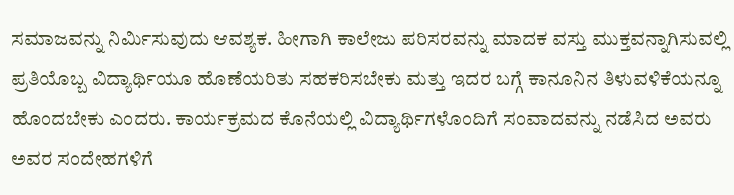ಸಮಾಜವನ್ನು ನಿರ್ಮಿಸುವುದು ಆವಶ್ಯಕ. ಹೀಗಾಗಿ ಕಾಲೇಜು ಪರಿಸರವನ್ನು ಮಾದಕ ವಸ್ತು ಮುಕ್ತವನ್ನಾಗಿಸುವಲ್ಲಿ ಪ್ರತಿಯೊಬ್ಬ ವಿದ್ಯಾರ್ಥಿಯೂ ಹೊಣೆಯರಿತು ಸಹಕರಿಸಬೇಕು ಮತ್ತು ಇದರ ಬಗ್ಗೆ ಕಾನೂನಿನ ತಿಳುವಳಿಕೆಯನ್ನೂ ಹೊಂದಬೇಕು ಎಂದರು. ಕಾರ್ಯಕ್ರಮದ ಕೊನೆಯಲ್ಲಿ ವಿದ್ಯಾರ್ಥಿಗಳೊಂದಿಗೆ ಸಂವಾದವನ್ನು ನಡೆಸಿದ ಅವರು ಅವರ ಸಂದೇಹಗಳಿಗೆ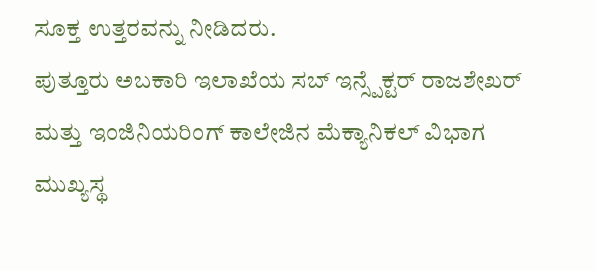ಸೂಕ್ತ ಉತ್ತರವನ್ನು ನೀಡಿದರು.
ಪುತ್ತೂರು ಅಬಕಾರಿ ಇಲಾಖೆಯ ಸಬ್ ಇನ್ಸ್ಪೆಕ್ಟರ್ ರಾಜಶೇಖರ್ ಮತ್ತು ಇಂಜಿನಿಯರಿಂಗ್ ಕಾಲೇಜಿನ ಮೆಕ್ಯಾನಿಕಲ್ ವಿಭಾಗ ಮುಖ್ಯಸ್ಥ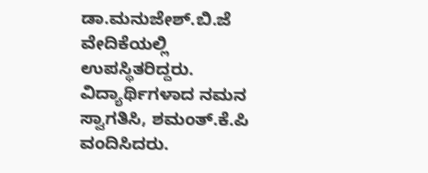ಡಾ.ಮನುಜೇಶ್.ಬಿ.ಜೆ ವೇದಿಕೆಯಲ್ಲಿ ಉಪಸ್ಥಿತರಿದ್ದರು.
ವಿದ್ಯಾರ್ಥಿಗಳಾದ ನಮನ ಸ್ವಾಗತಿಸಿ, ಶಮಂತ್.ಕೆ.ಪಿ ವಂದಿಸಿದರು.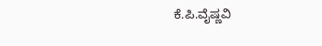ಕೆ.ಪಿ.ವೈಷ್ಣವಿ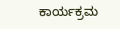ಕಾರ್ಯಕ್ರಮ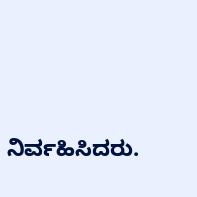ನಿರ್ವಹಿಸಿದರು.